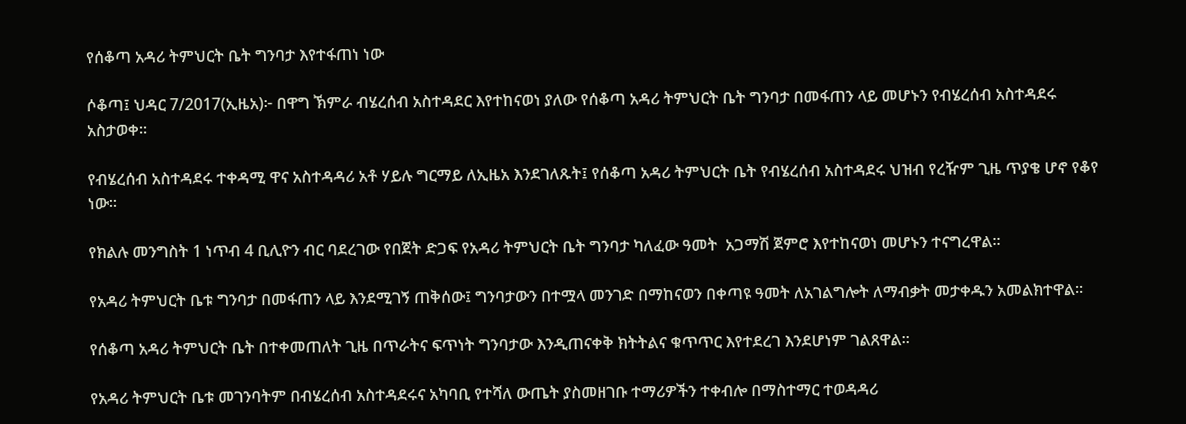የሰቆጣ አዳሪ ትምህርት ቤት ግንባታ እየተፋጠነ ነው

ሶቆጣ፤ ህዳር 7/2017(ኢዜአ)፦ በዋግ ኽምራ ብሄረሰብ አስተዳደር እየተከናወነ ያለው የሰቆጣ አዳሪ ትምህርት ቤት ግንባታ በመፋጠን ላይ መሆኑን የብሄረሰብ አስተዳደሩ አስታወቀ።

የብሄረሰብ አስተዳደሩ ተቀዳሚ ዋና አስተዳዳሪ አቶ ሃይሉ ግርማይ ለኢዜአ እንደገለጹት፤ የሰቆጣ አዳሪ ትምህርት ቤት የብሄረሰብ አስተዳደሩ ህዝብ የረዥም ጊዜ ጥያቄ ሆኖ የቆየ ነው።

የክልሉ መንግስት 1 ነጥብ 4 ቢሊዮን ብር ባደረገው የበጀት ድጋፍ የአዳሪ ትምህርት ቤት ግንባታ ካለፈው ዓመት  አጋማሽ ጀምሮ እየተከናወነ መሆኑን ተናግረዋል።

የአዳሪ ትምህርት ቤቱ ግንባታ በመፋጠን ላይ እንደሚገኝ ጠቅሰው፤ ግንባታውን በተሟላ መንገድ በማከናወን በቀጣዩ ዓመት ለአገልግሎት ለማብቃት መታቀዱን አመልክተዋል።

የሰቆጣ አዳሪ ትምህርት ቤት በተቀመጠለት ጊዜ በጥራትና ፍጥነት ግንባታው እንዲጠናቀቅ ክትትልና ቁጥጥር እየተደረገ እንደሆነም ገልጸዋል።

የአዳሪ ትምህርት ቤቱ መገንባትም በብሄረሰብ አስተዳደሩና አካባቢ የተሻለ ውጤት ያስመዘገቡ ተማሪዎችን ተቀብሎ በማስተማር ተወዳዳሪ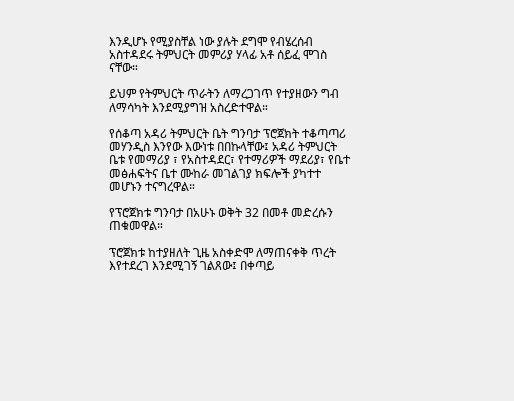እንዲሆኑ የሚያስቸል ነው ያሉት ደግሞ የብሄረሰብ አስተዳደሩ ትምህርት መምሪያ ሃላፊ አቶ ሰይፈ ሞገስ ናቸው።

ይህም የትምህርት ጥራትን ለማረጋገጥ የተያዘውን ግብ ለማሳካት እንደሚያግዝ አስረድተዋል።

የሰቆጣ አዳሪ ትምህርት ቤት ግንባታ ፕሮጀክት ተቆጣጣሪ መሃንዲስ እንየው እውነቱ በበኩላቸው፤ አዳሪ ትምህርት ቤቱ የመማሪያ ፣ የአስተዳደር፣ የተማሪዎች ማደሪያ፣ የቤተ መፅሐፍትና ቤተ ሙከራ መገልገያ ክፍሎች ያካተተ መሆኑን ተናግረዋል።

የፕሮጀክቱ ግንባታ በአሁኑ ወቅት 32 በመቶ መድረሱን ጠቁመዋል።

ፕሮጀክቱ ከተያዘለት ጊዜ አስቀድሞ ለማጠናቀቅ ጥረት እየተደረገ እንደሚገኝ ገልጸው፤ በቀጣይ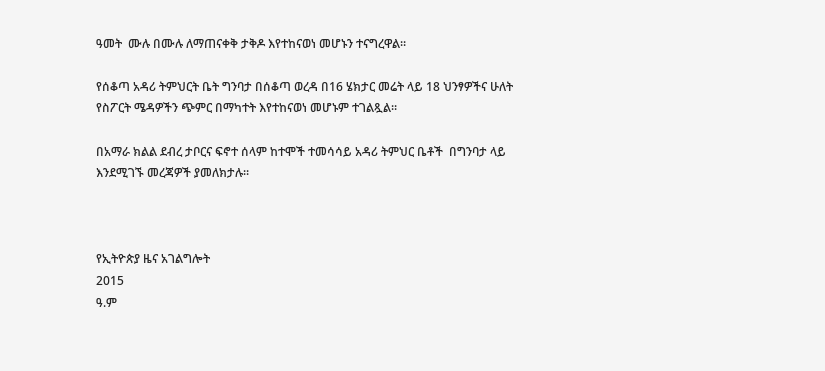ዓመት  ሙሉ በሙሉ ለማጠናቀቅ ታቅዶ እየተከናወነ መሆኑን ተናግረዋል።

የሰቆጣ አዳሪ ትምህርት ቤት ግንባታ በሰቆጣ ወረዳ በ16 ሄክታር መሬት ላይ 18 ህንፃዎችና ሁለት የስፖርት ሜዳዎችን ጭምር በማካተት እየተከናወነ መሆኑም ተገልጿል።

በአማራ ክልል ደብረ ታቦርና ፍኖተ ሰላም ከተሞች ተመሳሳይ አዳሪ ትምህር ቤቶች  በግንባታ ላይ እንደሚገኙ መረጃዎች ያመለክታሉ።



የኢትዮጵያ ዜና አገልግሎት
2015
ዓ.ም